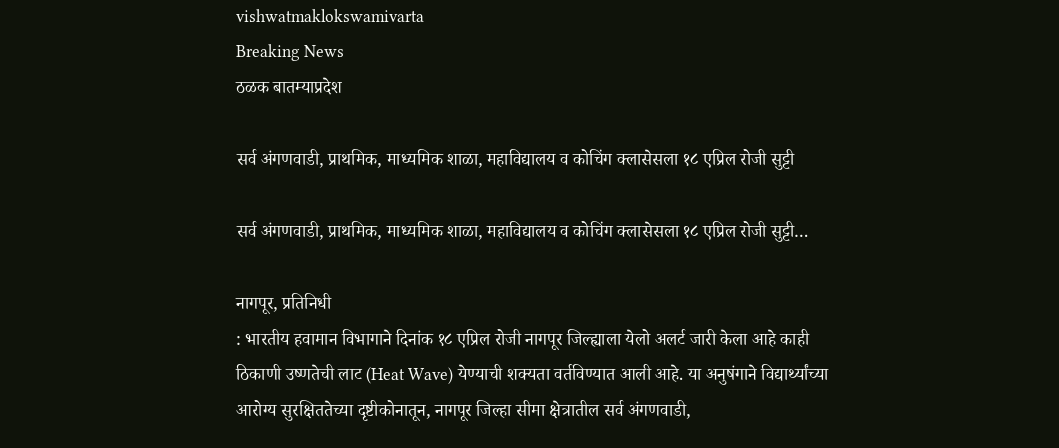vishwatmaklokswamivarta
Breaking News
ठळक बातम्याप्रदेश

सर्व अंगणवाडी, प्राथमिक, माध्यमिक शाळा, महाविद्यालय व कोचिंग क्लासेसला १८ एप्रिल रोजी सुट्टी

सर्व अंगणवाडी, प्राथमिक, माध्यमिक शाळा, महाविद्यालय व कोचिंग क्लासेसला १८ एप्रिल रोजी सुट्टी…

नागपूर, प्रतिनिधी
: भारतीय हवामान विभागाने दिनांक १८ एप्रिल रोजी नागपूर जिल्ह्याला येलो अलर्ट जारी केला आहे काही ठिकाणी उष्णतेची लाट (Heat Wave) येण्याची शक्यता वर्तविण्यात आली आहे. या अनुषंगाने विद्यार्थ्यांच्या आरोग्य सुरक्षिततेच्या दृष्टीकोनातून, नागपूर जिल्हा सीमा क्षेत्रातील सर्व अंगणवाडी,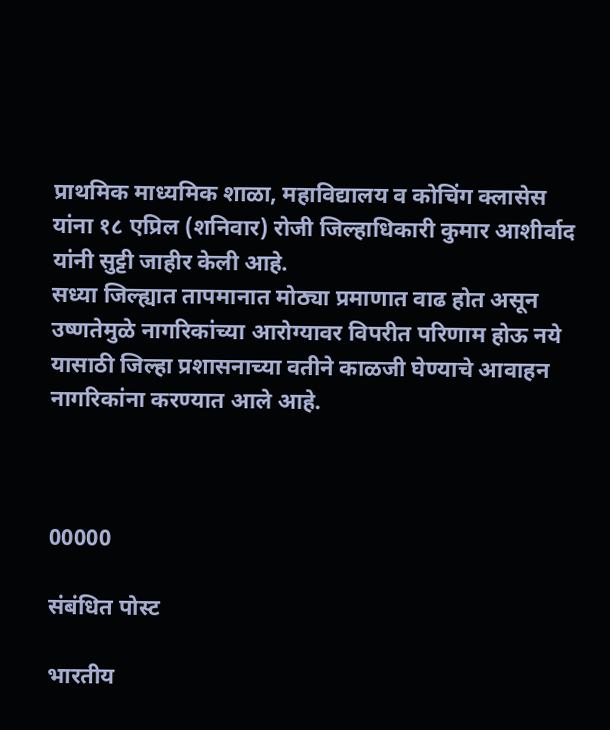प्राथमिक माध्यमिक शाळा, महाविद्यालय व कोचिंग क्लासेस यांना १८ एप्रिल (शनिवार) रोजी जिल्हाधिकारी कुमार आशीर्वाद यांनी सुट्टी जाहीर केली आहे.
सध्या जिल्ह्यात तापमानात मोठ्या प्रमाणात वाढ होत असून उष्णतेमुळे नागरिकांच्या आरोग्यावर विपरीत परिणाम होऊ नये यासाठी जिल्हा प्रशासनाच्या वतीने काळजी घेण्याचे आवाहन नागरिकांना करण्यात आले आहे.



00000

संबंधित पोस्ट

भारतीय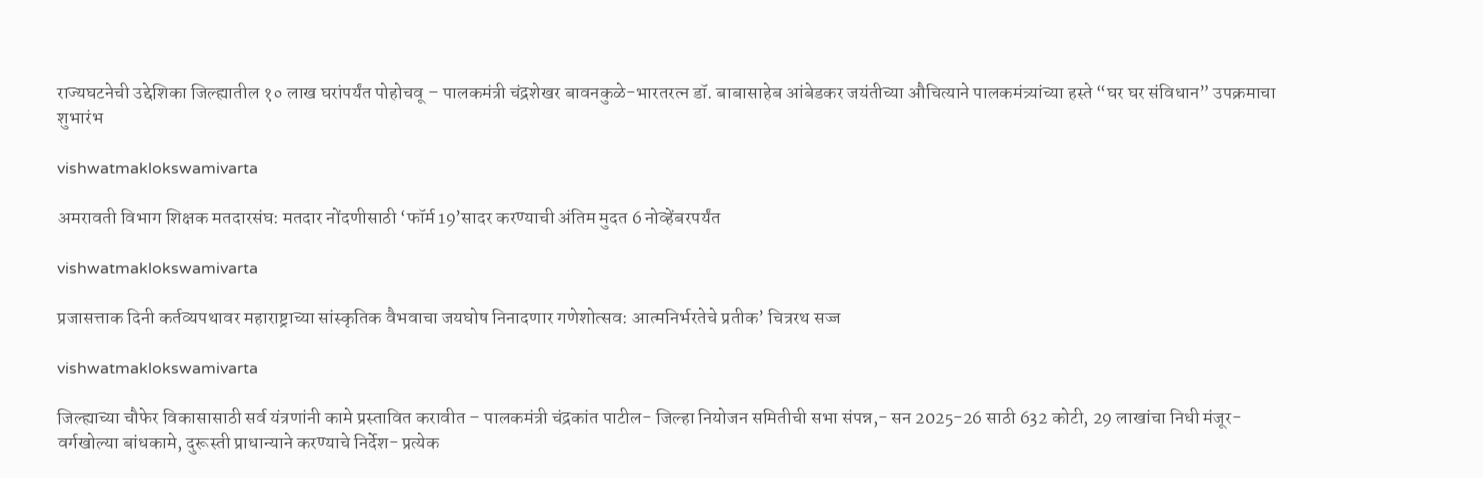राज्यघटनेची उद्देशिका जिल्ह्यातील १० लाख घरांपर्यंत पोहोचवू – पालकमंत्री चंद्रशेखर बावनकुळे-भारतरत्न डॉ. बाबासाहेब आंबेडकर जयंतीच्या औचित्याने पालकमंत्र्यांच्या हस्ते “घर घर संविधान” उपक्रमाचा शुभारंभ

vishwatmaklokswamivarta

अमरावती विभाग शिक्षक मतदारसंघ: मतदार नोंदणीसाठी ‘फॉर्म 19’सादर करण्याची अंतिम मुदत 6 नोव्हेंबरपर्यंत

vishwatmaklokswamivarta

प्रजासत्ताक दिनी कर्तव्यपथावर महाराष्ट्राच्या सांस्कृतिक वैभवाचा जयघोष निनादणार गणेशोत्सव: आत्मनिर्भरतेचे प्रतीक’ चित्ररथ सज्ज

vishwatmaklokswamivarta

जिल्ह्याच्या चौफेर विकासासाठी सर्व यंत्रणांनी कामे प्रस्तावित करावीत – पालकमंत्री चंद्रकांत पाटील- जिल्हा नियोजन समितीची सभा संपन्न,- सन 2025-26 साठी 632 कोटी, 29 लाखांचा निधी मंजूर- वर्गखोल्या बांधकामे, दुरूस्ती प्राधान्याने करण्याचे निर्देश- प्रत्येक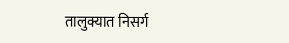तालुक्यात निसर्ग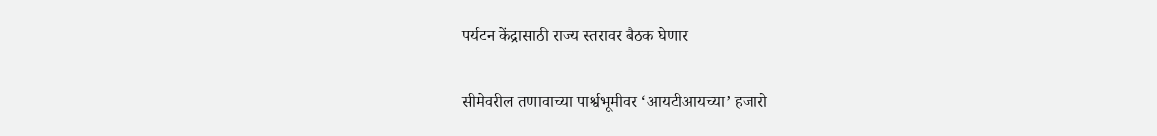पर्यटन केंद्रासाठी राज्य स्तरावर बैठक घेणार

सीमेवरील तणावाच्या पार्श्वभूमीवर ‘आयटीआयच्या’ हजारो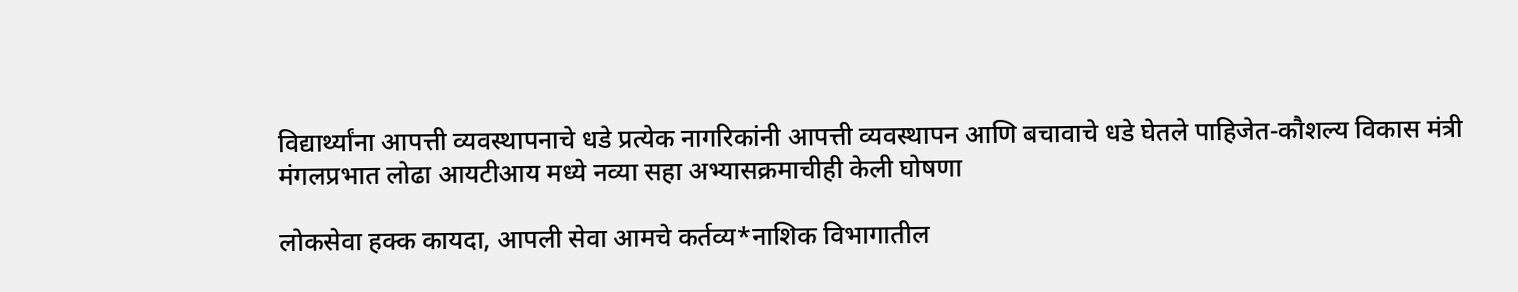विद्यार्थ्यांना आपत्ती व्यवस्थापनाचे धडे प्रत्येक नागरिकांनी आपत्ती व्यवस्थापन आणि बचावाचे धडे घेतले पाहिजेत-कौशल्य विकास मंत्री मंगलप्रभात लोढा आयटीआय मध्ये नव्या सहा अभ्यासक्रमाचीही केली घोषणा

लोकसेवा हक्क कायदा, आपली सेवा आमचे कर्तव्य*नाशिक विभागातील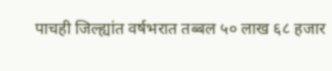पाचही जिल्ह्यांत वर्षभरात तब्बल ५० लाख ६८ हजार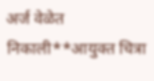अर्ज वेळेत निकाली**आयुक्त चित्रा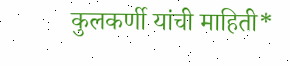कुलकर्णी यांची माहिती*